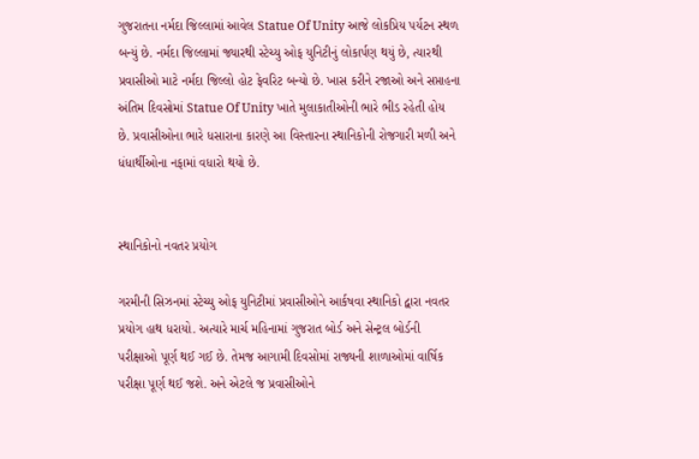ગુજરાતના નર્મદા જિલ્લામાં આવેલ Statue Of Unity આજે લોકપ્રિય પર્યટન સ્થળ બન્યું છે. નર્મદા જિલ્લામાં જ્યારથી સ્ટેચ્યુ ઓફ યુનિટીનું લોકાર્પણ થયું છે, ત્યારથી પ્રવાસીઓ માટે નર્મદા જિલ્લો હોટ ફેવરિટ બન્યો છે. ખાસ કરીને રજાઓ અને સપ્તાહના અંતિમ દિવસોમાં Statue Of Unity ખાતે મુલાકાતીઓની ભારે ભીડ રહેતી હોય છે. પ્રવાસીઓના ભારે ધસારાના કારણે આ વિસ્તારના સ્થાનિકોની રોજગારી મળી અને ધંધાર્થીઓના નફામાં વધારો થયો છે.


સ્થાનિકોનો નવતર પ્રયોગ

ગરમીની સિઝનમાં સ્ટેચ્યુ ઓફ યુનિટીમાં પ્રવાસીઓને આર્કષવા સ્થાનિકો દ્વારા નવતર પ્રયોગ હાથ ધરાયો. અત્યારે માર્ચ મહિનામાં ગુજરાત બોર્ડ અને સેન્ટ્રલ બોર્ડની પરીક્ષાઓ પૂર્ણ થઈ ગઈ છે. તેમજ આગામી દિવસોમાં રાજ્યની શાળાઓમાં વાર્ષિક પરીક્ષા પૂર્ણ થઈ જશે. અને એટલે જ પ્રવાસીઓને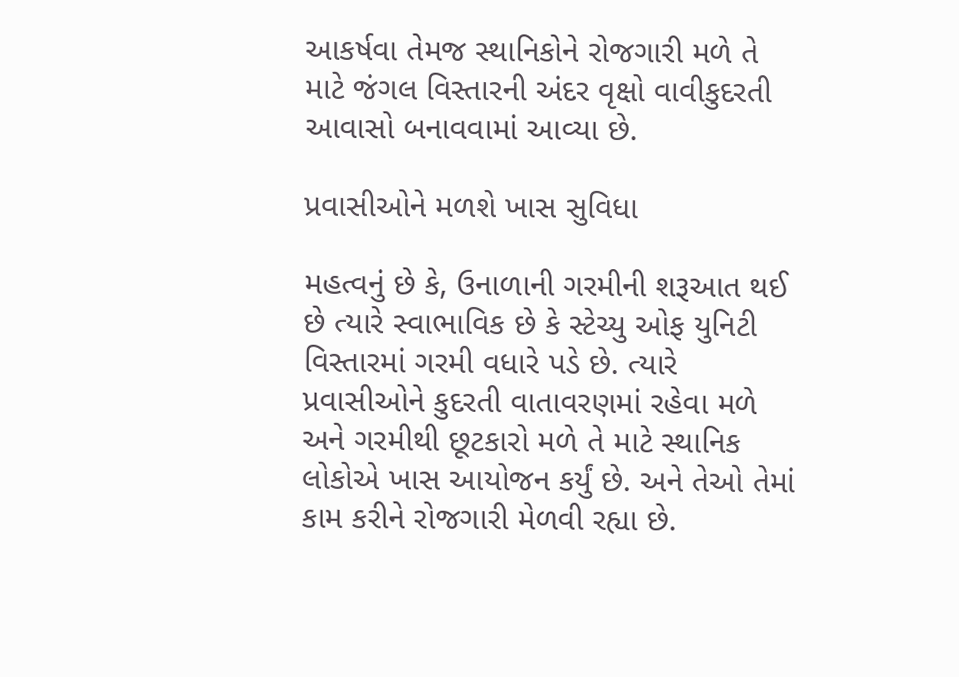આકર્ષવા તેમજ સ્થાનિકોને રોજગારી મળે તે માટે જંગલ વિસ્તારની અંદર વૃક્ષો વાવીકુદરતી આવાસો બનાવવામાં આવ્યા છે.

પ્રવાસીઓને મળશે ખાસ સુવિધા

મહત્વનું છે કે, ઉનાળાની ગરમીની શરૂઆત થઈ છે ત્યારે સ્વાભાવિક છે કે સ્ટેચ્યુ ઓફ યુનિટી વિસ્તારમાં ગરમી વધારે પડે છે. ત્યારે પ્રવાસીઓને કુદરતી વાતાવરણમાં રહેવા મળે અને ગરમીથી છૂટકારો મળે તે માટે સ્થાનિક લોકોએ ખાસ આયોજન કર્યું છે. અને તેઓ તેમાં કામ કરીને રોજગારી મેળવી રહ્યા છે.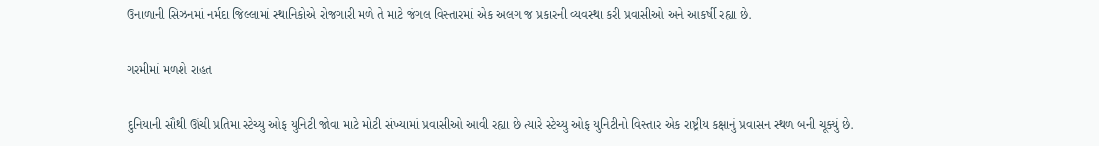ઉનાળાની સિઝનમાં નર્મદા જિલ્લામાં સ્થાનિકોએ રોજગારી મળે તે માટે જંગલ વિસ્તારમાં એક અલગ જ પ્રકારની વ્યવસ્થા કરી પ્રવાસીઓ અને આકર્ષી રહ્યા છે.

ગરમીમાં મળશે રાહત

દુનિયાની સૌથી ઊંચી પ્રતિમા સ્ટેચ્યુ ઓફ યુનિટી જોવા માટે મોટી સંખ્યામાં પ્રવાસીઓ આવી રહ્યા છે ત્યારે સ્ટેચ્યુ ઓફ યુનિટીનો વિસ્તાર એક રાષ્ટ્રીય કક્ષાનું પ્રવાસન સ્થળ બની ચૂક્યું છે.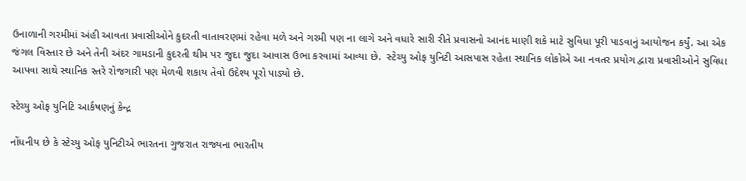ઉનાળાની ગરમીમાં અંહી આવતા પ્રવાસીઓને કુદરતી વાતાવરણમાં રહેવા મળે અને ગરમી પણ ના લાગે અને વધારે સારી રીતે પ્રવાસનો આનંદ માણી શકે માટે સુવિધા પૂરી પાડવાનું આયોજન કર્યું. આ એક જંગલ વિસ્તાર છે અને તેની અંદર ગામડાની કુદરતી થીમ પર જુદા જુદા આવાસ ઉભા કરવામાં આવ્યા છે.  સ્ટેચ્યુ ઓફ યુનિટી આસપાસ રહેતા સ્થાનિક લોકોએ આ નવતર પ્રયોગ દ્વારા પ્રવાસીઓને સુવિધા આપવા સાથે સ્થાનિક સ્તરે રોજગારી પણ મેળવી શકાય તેવો ઉદેશ્ય પૂરો પાડ્યો છે.

સ્ટેચ્યુ ઓફ યુનિટિ આર્કષણનું કેન્દ્ર

નોંધનીય છે કે સ્ટેચ્યુ ઓફ યુનિટીએ ભારતના ગુજરાત રાજ્યના ભારતીય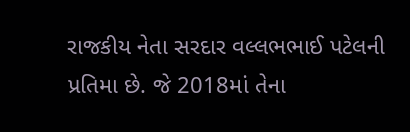રાજકીય નેતા સરદાર વલ્લભભાઈ પટેલની પ્રતિમા છે. જે 2018માં તેના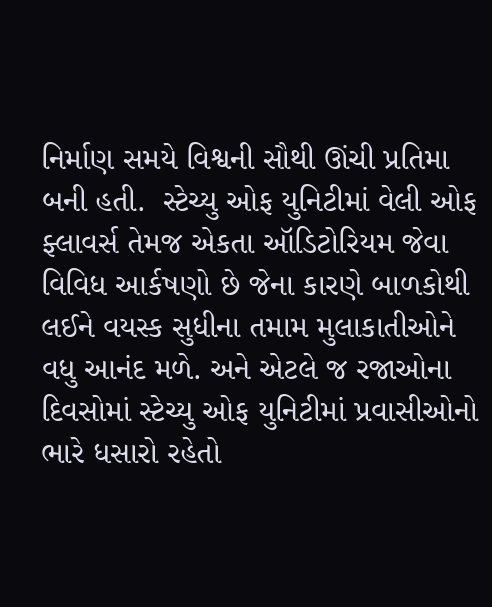નિર્માણ સમયે વિશ્વની સૌથી ઊંચી પ્રતિમા બની હતી.  સ્ટેચ્યુ ઓફ યુનિટીમાં વેલી ઓફ ફ્લાવર્સ તેમજ એકતા ઑડિટોરિયમ જેવા વિવિધ આર્કષણો છે જેના કારણે બાળકોથી લઈને વયસ્ક સુધીના તમામ મુલાકાતીઓને વધુ આનંદ મળે. અને એટલે જ રજાઓના દિવસોમાં સ્ટેચ્યુ ઓફ યુનિટીમાં પ્રવાસીઓનો ભારે ધસારો રહેતો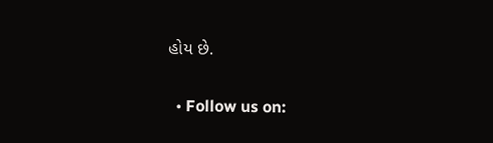હોય છે.

  • Follow us on: